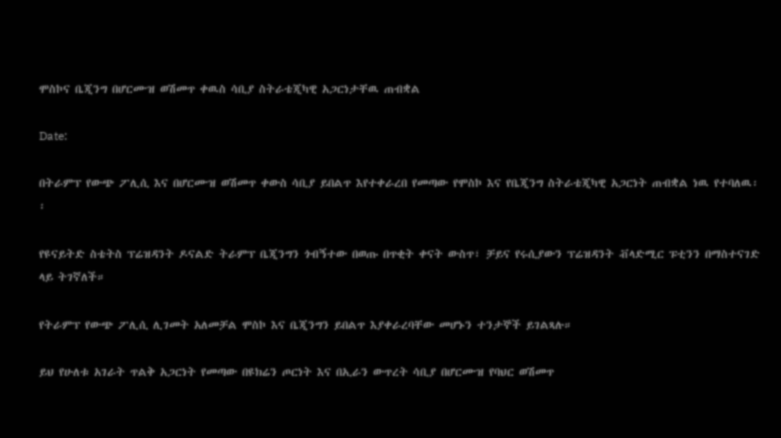ሞስኮና ቤጂንግ በሆርሙዝ ወሽመጥ ቀዉስ ሳቢያ ስትራቴጂካዊ አጋርነታቸዉ ጠብቋል

Date:

በትራምፕ የውጭ ፖሊሲ እና በሆርሙዝ ወሽመጥ ቀውስ ሳቢያ ይበልጥ እየተቀራረበ የመጣው የሞስኮ እና የቤጂንግ ስትራቴጂካዊ አጋርነት ጠብቋል ነዉ የተባለዉ፡፡

የዩናይትድ ስቴትስ ፕሬዝዳንት ዶናልድ ትራምፕ ቤጂንግን ጎብኝተው በወጡ በጥቂት ቀናት ውስጥ፣ ቻይና የሩሲያውን ፕሬዝዳንት ቭላድሚር ፑቲንን በማስተናገድ ላይ ትገኛለች።

የትራምፕ የውጭ ፖሊሲ ሊገመት አለመቻል ሞስኮ እና ቤጂንግን ይበልጥ እያቀራረባቸው መሆኑን ተንታኞች ይገልጻሉ።

ይህ የሁለቱ አገራት ጥልቅ አጋርነት የመጣው በዩክሬን ጦርነት እና በኢራን ውጥረት ሳቢያ በሆርሙዝ የባህር ወሽመጥ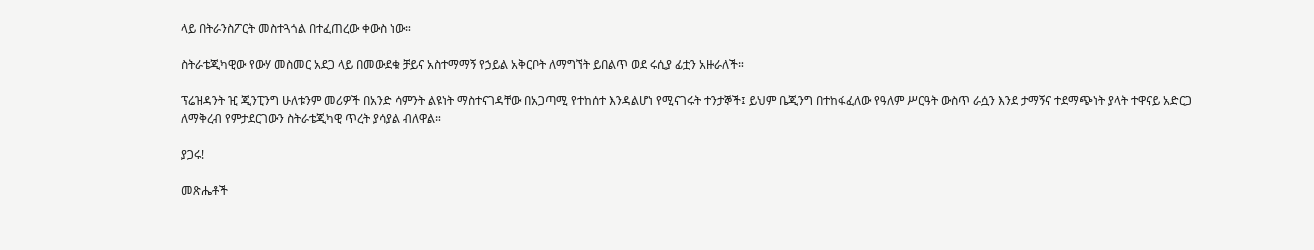ላይ በትራንስፖርት መስተጓጎል በተፈጠረው ቀውስ ነው።

ስትራቴጂካዊው የውሃ መስመር አደጋ ላይ በመውደቁ ቻይና አስተማማኝ የኃይል አቅርቦት ለማግኘት ይበልጥ ወደ ሩሲያ ፊቷን አዙራለች።

ፕሬዝዳንት ዢ ጂንፒንግ ሁለቱንም መሪዎች በአንድ ሳምንት ልዩነት ማስተናገዳቸው በአጋጣሚ የተከሰተ እንዳልሆነ የሚናገሩት ተንታኞች፤ ይህም ቤጂንግ በተከፋፈለው የዓለም ሥርዓት ውስጥ ራሷን እንደ ታማኝና ተደማጭነት ያላት ተዋናይ አድርጋ ለማቅረብ የምታደርገውን ስትራቴጂካዊ ጥረት ያሳያል ብለዋል።

ያጋሩ!

መጽሔቶች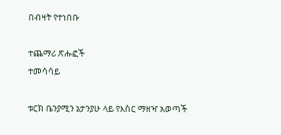በብዛት የተነበቡ

ተጨማሪ ጽሑፎች
ተመሳሳይ

ቱርክ ቤንያሚን ኔታንያሁ ላይ የእስር ማዘዣ አወጣች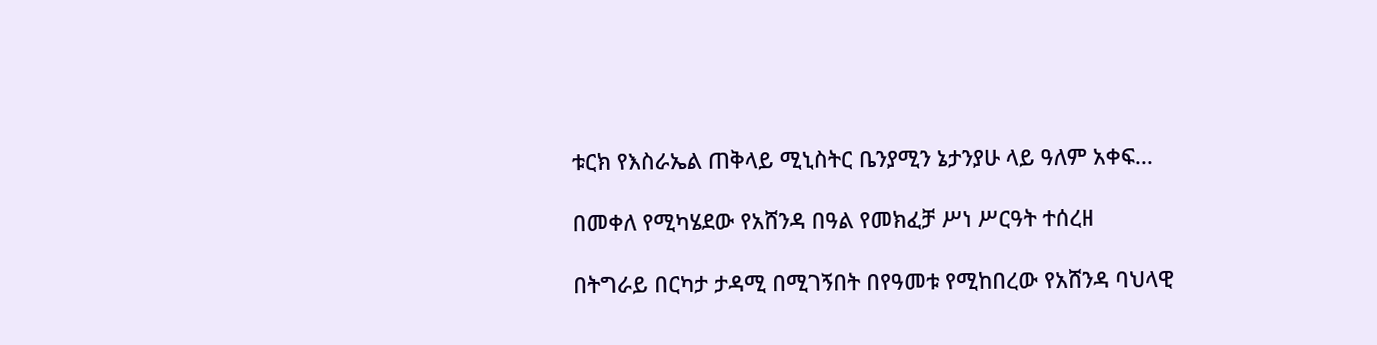ቱርክ የእስራኤል ጠቅላይ ሚኒስትር ቤንያሚን ኔታንያሁ ላይ ዓለም አቀፍ...

በመቀለ የሚካሄደው የአሸንዳ በዓል የመክፈቻ ሥነ ሥርዓት ተሰረዘ

በትግራይ በርካታ ታዳሚ በሚገኝበት በየዓመቱ የሚከበረው የአሸንዳ ባህላዊ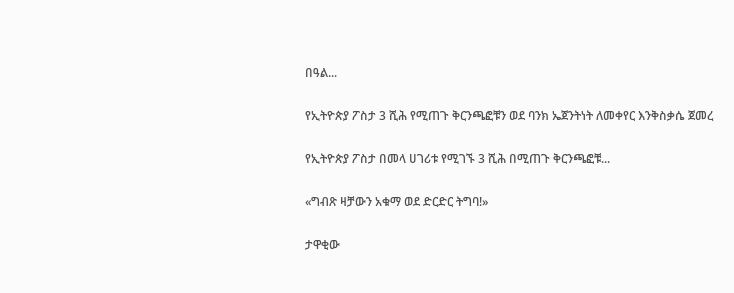በዓል...

የኢትዮጵያ ፖስታ 3 ሺሕ የሚጠጉ ቅርንጫፎቹን ወደ ባንክ ኤጀንትነት ለመቀየር እንቅስቃሴ ጀመረ

የኢትዮጵያ ፖስታ በመላ ሀገሪቱ የሚገኙ 3 ሺሕ በሚጠጉ ቅርንጫፎቹ...

«ግብጽ ዛቻውን አቁማ ወደ ድርድር ትግባ!»

ታዋቂው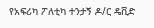የአፍሪካ ፖለቲካ ተንታኝ ዶ/ር ዴቪድ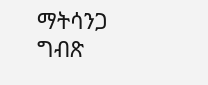ማትሳንጋ ግብጽ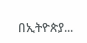በኢትዮጵያ...